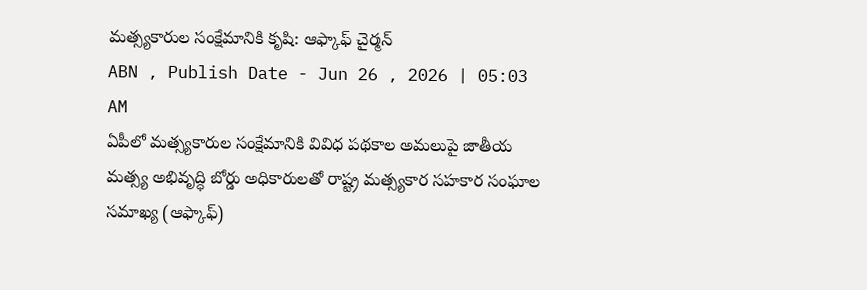మత్స్యకారుల సంక్షేమానికి కృషి: ఆఫ్కాఫ్ చైర్మన్
ABN , Publish Date - Jun 26 , 2026 | 05:03 AM
ఏపీలో మత్స్యకారుల సంక్షేమానికి వివిధ పథకాల అమలుపై జాతీయ మత్స్య అభివృద్ధి బోర్డు అధికారులతో రాష్ట్ర మత్స్యకార సహకార సంఘాల సమాఖ్య (ఆఫ్కాఫ్)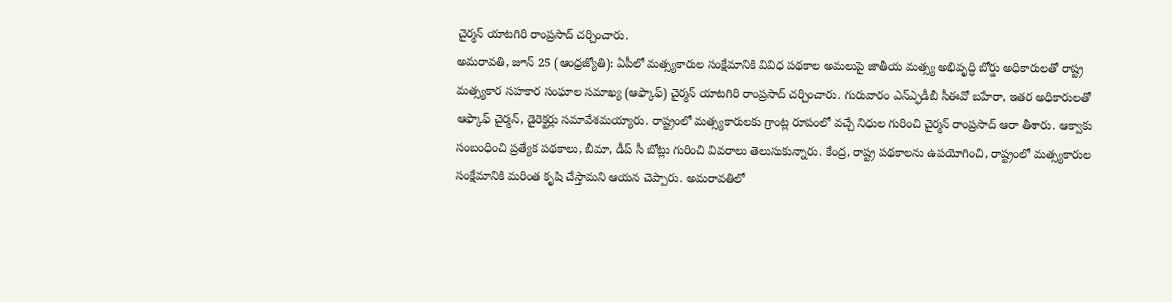చైర్మన్ యాటగిరి రాంప్రసాద్ చర్చించారు.
అమరావతి, జూన్ 25 (ఆంధ్రజ్యోతి): ఏపీలో మత్స్యకారుల సంక్షేమానికి వివిధ పథకాల అమలుపై జాతీయ మత్స్య అభివృద్ధి బోర్డు అధికారులతో రాష్ట్ర మత్స్యకార సహకార సంఘాల సమాఖ్య (ఆఫ్కాఫ్) చైర్మన్ యాటగిరి రాంప్రసాద్ చర్చించారు. గురువారం ఎన్ఎ్ఫడీబీ సీఈవో బహేరా, ఇతర అధికారులతో ఆఫ్కాఫ్ చైర్మన్, డైరెక్టర్లు సమావేశమయ్యారు. రాష్ట్రంలో మత్స్యకారులకు గ్రాంట్ల రూపంలో వచ్చే నిధుల గురించి చైర్మన్ రాంప్రసాద్ ఆరా తీశారు. ఆక్వాకు సంబంధించి ప్రత్యేక పథకాలు, బీమా, డీప్ సీ బోట్లు గురించి వివరాలు తెలుసుకున్నారు. కేంద్ర, రాష్ట్ర పథకాలను ఉపయోగించి, రాష్ట్రంలో మత్స్యకారుల సంక్షేమానికి మరింత కృషి చేస్తామని ఆయన చెప్పారు. అమరావతిలో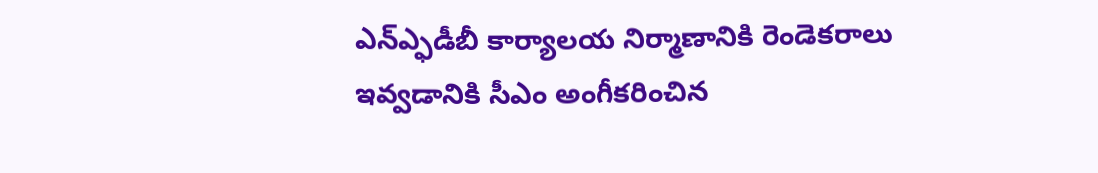ఎన్ఎ్ఫడీబీ కార్యాలయ నిర్మాణానికి రెండెకరాలు ఇవ్వడానికి సీఎం అంగీకరించిన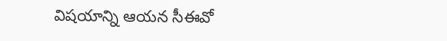విషయాన్ని ఆయన సీఈవో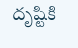దృష్టికి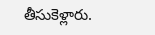తీసుకెళ్లారు.